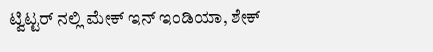ಟ್ವಿಟ್ಟರ್ ನಲ್ಲಿ ಮೇಕ್ ಇನ್ ಇಂಡಿಯಾ, ಶೇಕ್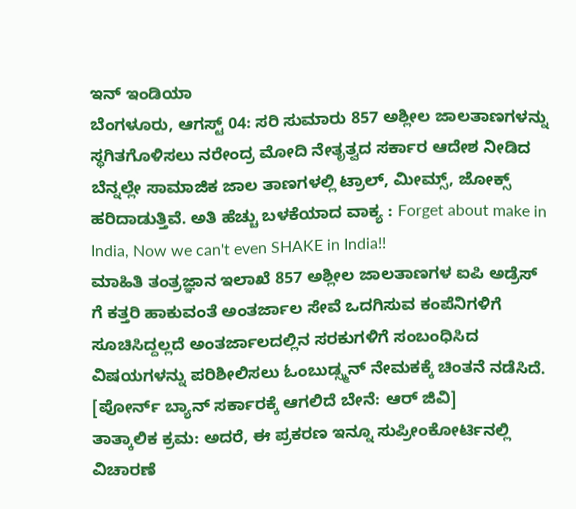ಇನ್ ಇಂಡಿಯಾ
ಬೆಂಗಳೂರು, ಆಗಸ್ಟ್ 04: ಸರಿ ಸುಮಾರು 857 ಅಶ್ಲೀಲ ಜಾಲತಾಣಗಳನ್ನು ಸ್ಥಗಿತಗೊಳಿಸಲು ನರೇಂದ್ರ ಮೋದಿ ನೇತೃತ್ವದ ಸರ್ಕಾರ ಆದೇಶ ನೀಡಿದ ಬೆನ್ನಲ್ಲೇ ಸಾಮಾಜಿಕ ಜಾಲ ತಾಣಗಳಲ್ಲಿ ಟ್ರಾಲ್, ಮೀಮ್ಸ್, ಜೋಕ್ಸ್ ಹರಿದಾಡುತ್ತಿವೆ. ಅತಿ ಹೆಚ್ಚು ಬಳಕೆಯಾದ ವಾಕ್ಯ : Forget about make in India, Now we can't even SHAKE in India!!
ಮಾಹಿತಿ ತಂತ್ರಜ್ಞಾನ ಇಲಾಖೆ 857 ಅಶ್ಲೀಲ ಜಾಲತಾಣಗಳ ಐಪಿ ಅಡ್ರೆಸ್ ಗೆ ಕತ್ತರಿ ಹಾಕುವಂತೆ ಅಂತರ್ಜಾಲ ಸೇವೆ ಒದಗಿಸುವ ಕಂಪೆನಿಗಳಿಗೆ ಸೂಚಿಸಿದ್ದಲ್ಲದೆ ಅಂತರ್ಜಾಲದಲ್ಲಿನ ಸರಕುಗಳಿಗೆ ಸಂಬಂಧಿಸಿದ ವಿಷಯಗಳನ್ನು ಪರಿಶೀಲಿಸಲು ಓಂಬುಡ್ಸ್ಮನ್ ನೇಮಕಕ್ಕೆ ಚಿಂತನೆ ನಡೆಸಿದೆ. [ಪೋರ್ನ್ ಬ್ಯಾನ್ ಸರ್ಕಾರಕ್ಕೆ ಆಗಲಿದೆ ಬೇನೆ: ಆರ್ ಜಿವಿ]
ತಾತ್ಕಾಲಿಕ ಕ್ರಮ: ಅದರೆ, ಈ ಪ್ರಕರಣ ಇನ್ನೂ ಸುಪ್ರೀಂಕೋರ್ಟಿನಲ್ಲಿ ವಿಚಾರಣೆ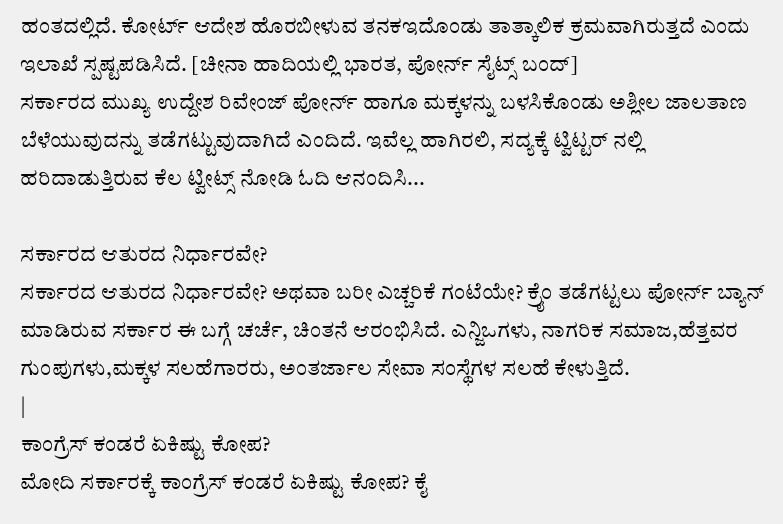ಹಂತದಲ್ಲಿದೆ. ಕೋರ್ಟ್ ಆದೇಶ ಹೊರಬೀಳುವ ತನಕಇದೊಂಡು ತಾತ್ಕಾಲಿಕ ಕ್ರಮವಾಗಿರುತ್ತದೆ ಎಂದು ಇಲಾಖೆ ಸ್ಪಷ್ಟಪಡಿಸಿದೆ. [ಚೀನಾ ಹಾದಿಯಲ್ಲಿ ಭಾರತ, ಪೋರ್ನ್ ಸೈಟ್ಸ್ ಬಂದ್]
ಸರ್ಕಾರದ ಮುಖ್ಯ ಉದ್ದೇಶ ರಿವೇಂಜ್ ಪೋರ್ನ್ ಹಾಗೂ ಮಕ್ಕಳನ್ನು ಬಳಸಿಕೊಂಡು ಅಶ್ಲೀಲ ಜಾಲತಾಣ ಬೆಳೆಯುವುದನ್ನು ತಡೆಗಟ್ಟುವುದಾಗಿದೆ ಎಂದಿದೆ. ಇವೆಲ್ಲ ಹಾಗಿರಲಿ, ಸದ್ಯಕ್ಕೆ ಟ್ವಿಟ್ಟರ್ ನಲ್ಲಿ ಹರಿದಾಡುತ್ತಿರುವ ಕೆಲ ಟ್ವೀಟ್ಸ್ ನೋಡಿ ಓದಿ ಆನಂದಿಸಿ...

ಸರ್ಕಾರದ ಆತುರದ ನಿರ್ಧಾರವೇ?
ಸರ್ಕಾರದ ಆತುರದ ನಿರ್ಧಾರವೇ? ಅಥವಾ ಬರೀ ಎಚ್ಚರಿಕೆ ಗಂಟೆಯೇ? ಕ್ರೈಂ ತಡೆಗಟ್ಟಲು ಪೋರ್ನ್ ಬ್ಯಾನ್ ಮಾಡಿರುವ ಸರ್ಕಾರ ಈ ಬಗ್ಗೆ ಚರ್ಚೆ, ಚಿಂತನೆ ಆರಂಭಿಸಿದೆ. ಎನ್ಜಿಒಗಳು, ನಾಗರಿಕ ಸಮಾಜ,ಹೆತ್ತವರ ಗುಂಪುಗಳು,ಮಕ್ಕಳ ಸಲಹೆಗಾರರು, ಅಂತರ್ಜಾಲ ಸೇವಾ ಸಂಸ್ಥೆಗಳ ಸಲಹೆ ಕೇಳುತ್ತಿದೆ.
|
ಕಾಂಗ್ರೆಸ್ ಕಂಡರೆ ಏಕಿಷ್ಟು ಕೋಪ?
ಮೋದಿ ಸರ್ಕಾರಕ್ಕೆ ಕಾಂಗ್ರೆಸ್ ಕಂಡರೆ ಏಕಿಷ್ಟು ಕೋಪ? ಕೈ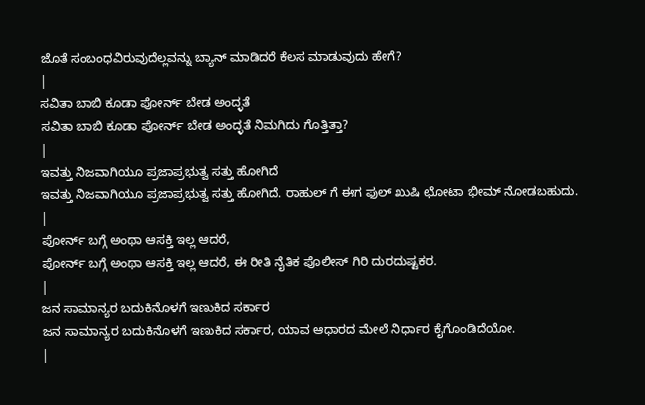ಜೊತೆ ಸಂಬಂಧವಿರುವುದೆಲ್ಲವನ್ನು ಬ್ಯಾನ್ ಮಾಡಿದರೆ ಕೆಲಸ ಮಾಡುವುದು ಹೇಗೆ?
|
ಸವಿತಾ ಬಾಬಿ ಕೂಡಾ ಪೋರ್ನ್ ಬೇಡ ಅಂದ್ಳತೆ
ಸವಿತಾ ಬಾಬಿ ಕೂಡಾ ಪೋರ್ನ್ ಬೇಡ ಅಂದ್ಳತೆ ನಿಮಗಿದು ಗೊತ್ತಿತ್ತಾ?
|
ಇವತ್ತು ನಿಜವಾಗಿಯೂ ಪ್ರಜಾಪ್ರಭುತ್ವ ಸತ್ತು ಹೋಗಿದೆ
ಇವತ್ತು ನಿಜವಾಗಿಯೂ ಪ್ರಜಾಪ್ರಭುತ್ವ ಸತ್ತು ಹೋಗಿದೆ. ರಾಹುಲ್ ಗೆ ಈಗ ಫುಲ್ ಖುಷಿ ಛೋಟಾ ಭೀಮ್ ನೋಡಬಹುದು.
|
ಪೋರ್ನ್ ಬಗ್ಗೆ ಅಂಥಾ ಆಸಕ್ತಿ ಇಲ್ಲ ಆದರೆ,
ಪೋರ್ನ್ ಬಗ್ಗೆ ಅಂಥಾ ಆಸಕ್ತಿ ಇಲ್ಲ ಆದರೆ, ಈ ರೀತಿ ನೈತಿಕ ಪೊಲೀಸ್ ಗಿರಿ ದುರದುಷ್ಟಕರ.
|
ಜನ ಸಾಮಾನ್ಯರ ಬದುಕಿನೊಳಗೆ ಇಣುಕಿದ ಸರ್ಕಾರ
ಜನ ಸಾಮಾನ್ಯರ ಬದುಕಿನೊಳಗೆ ಇಣುಕಿದ ಸರ್ಕಾರ, ಯಾವ ಆಧಾರದ ಮೇಲೆ ನಿರ್ಧಾರ ಕೈಗೊಂಡಿದೆಯೋ.
|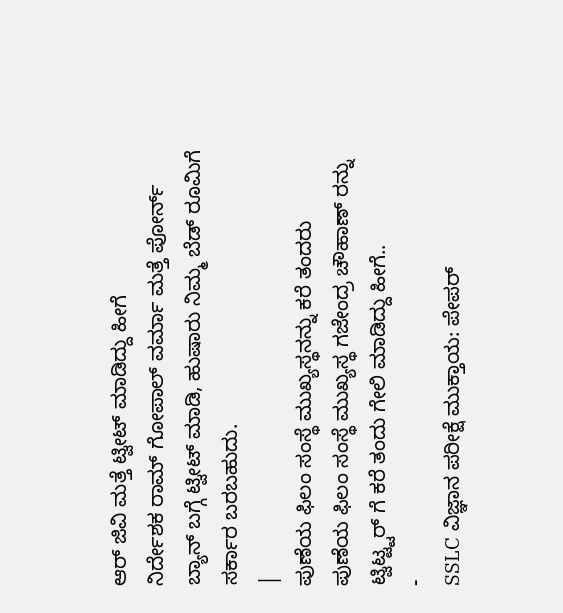ಆರ್ ಜಿವಿ ಮತ್ತೆ ಟ್ವೀಟ್ ಮಾಡಿದ್ದು ಹೀಗೆ
ನಿರ್ದೇಶಕ ರಾಮ್ ಗೋಪಾಲ್ ವರ್ಮಾ ಮತ್ತೆ ಪೋರ್ನ್ ಬ್ಯಾನ್ ಬಗ್ಗೆ ಟ್ವೀಟ್ ಮಾಡಿ, ಹುಷಾರು ನಿಮ್ಮ ಬೆಡ್ ರೂಮಿಗೆ ಸರ್ಕಾರ ಬರಬಹುದು.
|
ಪುಣೆಯ ಫಿಲಂ ಸಂಸ್ಥೆ ಮುಖ್ಯಸ್ಥನನ್ನು ಕರೆ ತಂದರು
ಪುಣೆಯ ಫಿಲಂ ಸಂಸ್ಥೆ ಮುಖ್ಯಸ್ಥ ಗಜೇಂದ್ರ ಚೌಹಾಣ್ ರನ್ನು ಟ್ವಿಟ್ಟ್ಟರ್ ಗೆ ಕರೆ ತಂದು ಗೇಲಿ ಮಾಡಿದ್ದು ಹೀಗೆ..
-
SSLC ವಿಜ್ಞಾನ ಪರೀಕ್ಷೆ ಮುಕ್ತಾಯ: ಪೇಪರ್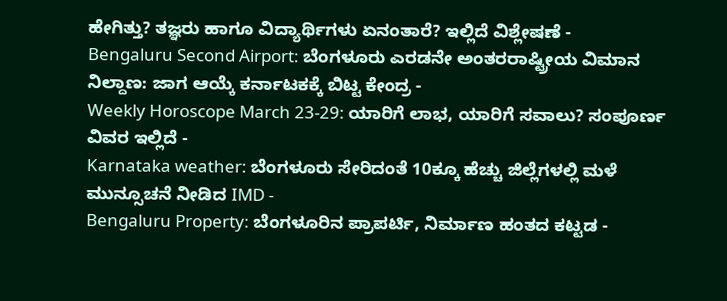ಹೇಗಿತ್ತು? ತಜ್ಞರು ಹಾಗೂ ವಿದ್ಯಾರ್ಥಿಗಳು ಏನಂತಾರೆ? ಇಲ್ಲಿದೆ ವಿಶ್ಲೇಷಣೆ -
Bengaluru Second Airport: ಬೆಂಗಳೂರು ಎರಡನೇ ಅಂತರರಾಷ್ಟ್ರೀಯ ವಿಮಾನ ನಿಲ್ದಾಣ: ಜಾಗ ಆಯ್ಕೆ ಕರ್ನಾಟಕಕ್ಕೆ ಬಿಟ್ಟ ಕೇಂದ್ರ -
Weekly Horoscope March 23-29: ಯಾರಿಗೆ ಲಾಭ, ಯಾರಿಗೆ ಸವಾಲು? ಸಂಪೂರ್ಣ ವಿವರ ಇಲ್ಲಿದೆ -
Karnataka weather: ಬೆಂಗಳೂರು ಸೇರಿದಂತೆ 10ಕ್ಕೂ ಹೆಚ್ಚು ಜಿಲ್ಲೆಗಳಲ್ಲಿ ಮಳೆ ಮುನ್ಸೂಚನೆ ನೀಡಿದ IMD -
Bengaluru Property: ಬೆಂಗಳೂರಿನ ಪ್ರಾಪರ್ಟಿ, ನಿರ್ಮಾಣ ಹಂತದ ಕಟ್ಟಡ -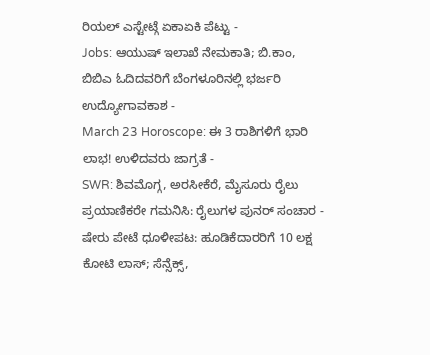ರಿಯಲ್ ಎಸ್ಟೇಟ್ಗೆ ಏಕಾಏಕಿ ಪೆಟ್ಟು -
Jobs: ಆಯುಷ್ ಇಲಾಖೆ ನೇಮಕಾತಿ; ಬಿ.ಕಾಂ, ಬಿಬಿಎ ಓದಿದವರಿಗೆ ಬೆಂಗಳೂರಿನಲ್ಲಿ ಭರ್ಜರಿ ಉದ್ಯೋಗಾವಕಾಶ -
March 23 Horoscope: ಈ 3 ರಾಶಿಗಳಿಗೆ ಭಾರಿ ಲಾಭ! ಉಳಿದವರು ಜಾಗ್ರತೆ -
SWR: ಶಿವಮೊಗ್ಗ, ಅರಸೀಕೆರೆ, ಮೈಸೂರು ರೈಲು ಪ್ರಯಾಣಿಕರೇ ಗಮನಿಸಿ: ರೈಲುಗಳ ಪುನರ್ ಸಂಚಾರ -
ಷೇರು ಪೇಟೆ ಧೂಳೀಪಟ: ಹೂಡಿಕೆದಾರರಿಗೆ 10 ಲಕ್ಷ ಕೋಟಿ ಲಾಸ್; ಸೆನ್ಸೆಕ್ಸ್,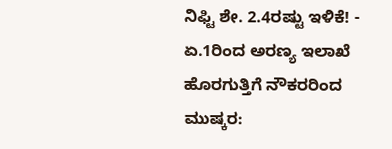ನಿಫ್ಟಿ ಶೇ. 2.4ರಷ್ಟು ಇಳಿಕೆ! -
ಏ.1ರಿಂದ ಅರಣ್ಯ ಇಲಾಖೆ ಹೊರಗುತ್ತಿಗೆ ನೌಕರರಿಂದ ಮುಷ್ಕರ: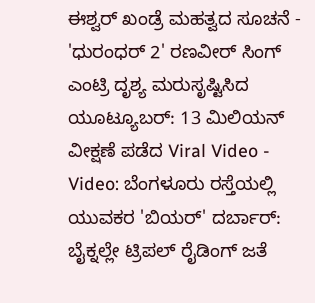ಈಶ್ವರ್ ಖಂಡ್ರೆ ಮಹತ್ವದ ಸೂಚನೆ -
'ಧುರಂಧರ್ 2' ರಣವೀರ್ ಸಿಂಗ್ ಎಂಟ್ರಿ ದೃಶ್ಯ ಮರುಸೃಷ್ಟಿಸಿದ ಯೂಟ್ಯೂಬರ್: 13 ಮಿಲಿಯನ್ ವೀಕ್ಷಣೆ ಪಡೆದ Viral Video -
Video: ಬೆಂಗಳೂರು ರಸ್ತೆಯಲ್ಲಿ ಯುವಕರ 'ಬಿಯರ್' ದರ್ಬಾರ್: ಬೈಕ್ನಲ್ಲೇ ಟ್ರಿಪಲ್ ರೈಡಿಂಗ್ ಜತೆ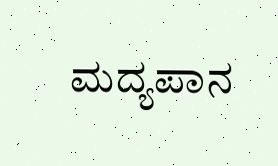ಮದ್ಯಪಾನ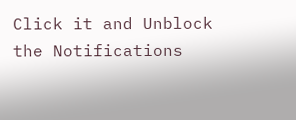Click it and Unblock the Notifications